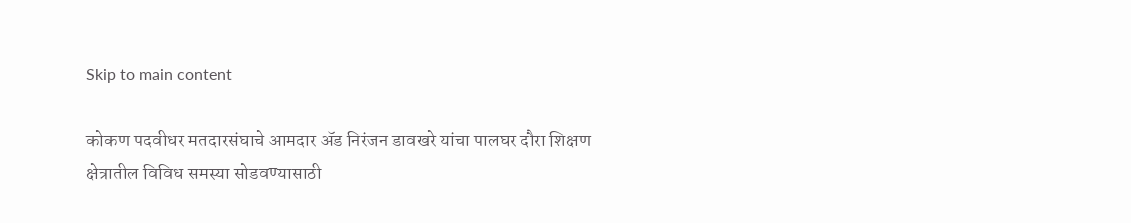Skip to main content

कोकण पदवीधर मतदारसंघाचे आमदार ॲड निरंजन डावखरे यांचा पालघर दौरा शिक्षण क्षेत्रातील विविध समस्या सोडवण्यासाठी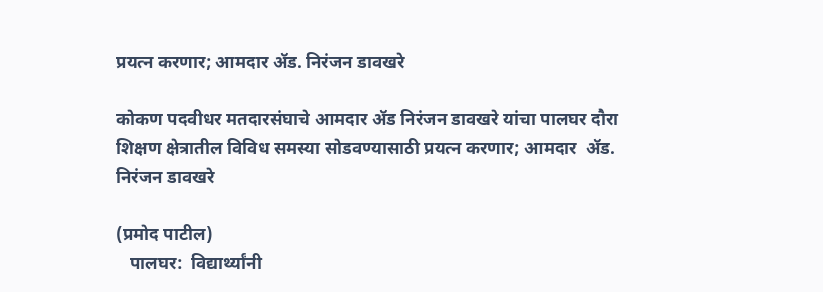प्रयत्न करणार; आमदार ॲड. निरंजन डावखरे

कोकण पदवीधर मतदारसंघाचे आमदार ॲड निरंजन डावखरे यांचा पालघर दौरा
शिक्षण क्षेत्रातील विविध समस्या सोडवण्यासाठी प्रयत्न करणार; आमदार  ॲड.  निरंजन डावखरे

(प्रमोद पाटील)
   पालघर:  विद्यार्थ्यांनी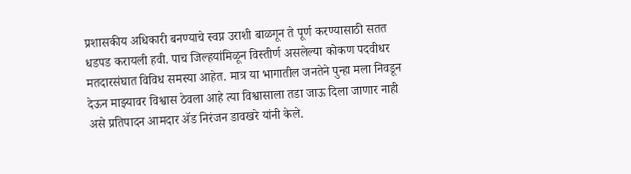प्रशासकीय अधिकारी बनण्याचे स्वप्न उराशी बाळगून ते पूर्ण करण्यासाठी सतत धडपड करायली हवी. पाच जिल्हयांमिळून विस्तीर्ण असलेल्या कोकण पदवीधर मतदारसंघात विविध समस्या आहेत. मात्र या भागातील जनतेने पुन्हा मला निवडून देऊन माझ्यावर विश्वास ठेवला आहे त्या विश्वासाला तडा जाऊ दिला जाणार नाही असे प्रतिपादन आमदार ॲड निरंजन डावखरे यांनी केले.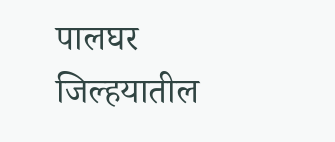पालघर जिल्हयातील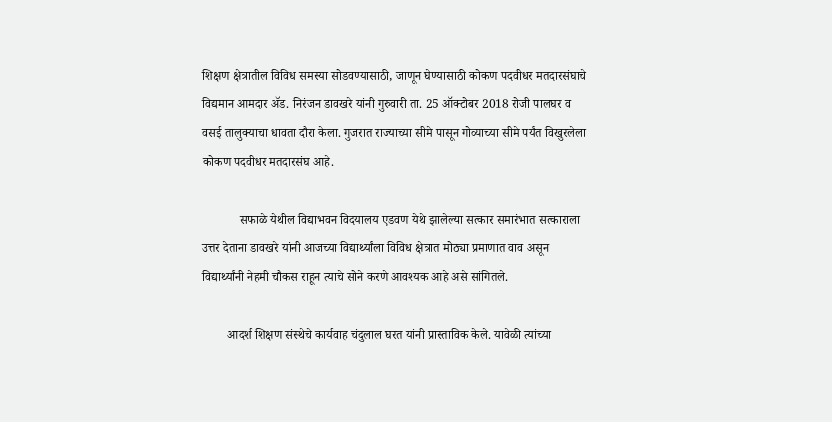शिक्षण क्षेत्रातील विविध समस्या सोडवण्यासाठी, जाणून घेण्यासाठी कोकण पदवीधर मतदारसंघाचे विद्यमान आमदार ॲड. निरंजन डावखरे यांनी गुरुवारी ता. 25 ऑक्टोबर 2018 रोजी पालघर व वसई तालुक्याचा धावता दौरा केला. गुजरात राज्याच्या सीमे पासून गोव्याच्या सीमे पर्यंत विखुरलेला कोकण पदवीधर मतदारसंघ आहे.

            सफाळे येथील विद्याभवन विदयालय एडवण येथे झालेल्या सत्कार समारंभात सत्काराला उत्तर देताना डावखरे यांनी आजच्या विद्यार्थ्यांला विविध क्षेत्रात मोठ्या प्रमाणात वाव असून विद्यार्थ्यांनी नेहमी चौकस राहून त्याचे सोने करणे आवश्यक आहे असे सांगितले.

        आदर्श शिक्षण संस्थेचे कार्यवाह चंदुलाल घरत यांनी प्रास्ताविक केले. यावेळी त्यांच्या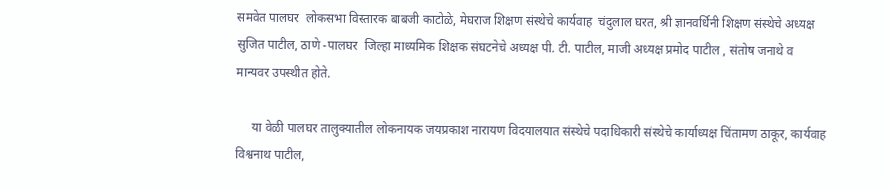समवेत पालघर  लोकसभा विस्तारक बाबजी काटोळे, मेघराज शिक्षण संस्थेचे कार्यवाह  चंदुलाल घरत, श्री ज्ञानवर्धिनी शिक्षण संस्थेचे अध्यक्ष सुजित पाटील, ठाणे -पालघर  जिल्हा माध्यमिक शिक्षक संघटनेचे अध्यक्ष पी. टी. पाटील, माजी अध्यक्ष प्रमोद पाटील , संतोष जनाथे व मान्यवर उपस्थीत होते.

     या वेळी पालघर तालुक्यातील लोकनायक जयप्रकाश नारायण विदयालयात संस्थेचे पदाधिकारी संस्थेचे कार्याध्यक्ष चिंतामण ठाकूर, कार्यवाह विश्वनाथ पाटील,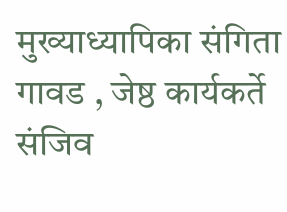मुख्याध्यापिका संगिता गावड , जेष्ठ कार्यकर्ते संजिव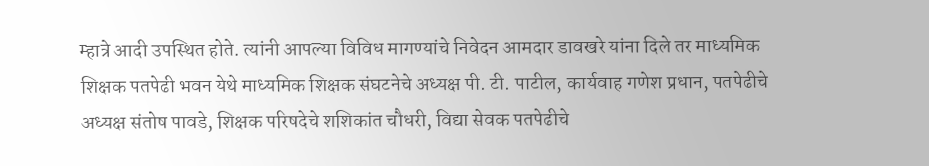म्हात्रे आदी उपस्थित होते. त्यांनी आपल्या विविध मागण्यांचे निवेदन आमदार डावखरे यांना दिले तर माध्यमिक शिक्षक पतपेढी भवन येथे माध्यमिक शिक्षक संघटनेचे अध्यक्ष पी. टी. पाटील, कार्यवाह गणेश प्रधान, पतपेढीचे अध्यक्ष संतोष पावडे, शिक्षक परिषदेचे शशिकांत चौधरी, विद्या सेवक पतपेढीचे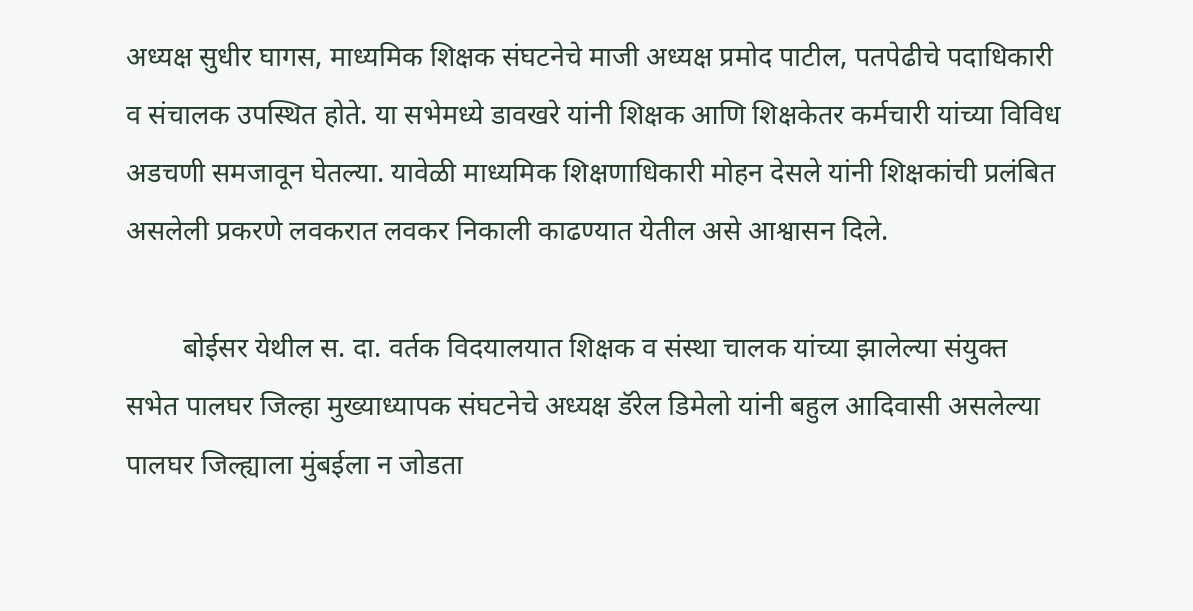अध्यक्ष सुधीर घागस, माध्यमिक शिक्षक संघटनेचे माजी अध्यक्ष प्रमोद पाटील, पतपेढीचे पदाधिकारी व संचालक उपस्थित होते. या सभेमध्ये डावखरे यांनी शिक्षक आणि शिक्षकेतर कर्मचारी यांच्या विविध अडचणी समजावून घेतल्या. यावेळी माध्यमिक शिक्षणाधिकारी मोहन देसले यांनी शिक्षकांची प्रलंबित असलेली प्रकरणे लवकरात लवकर निकाली काढण्यात येतील असे आश्वासन दिले.

        बोईसर येथील स. दा. वर्तक विदयालयात शिक्षक व संस्था चालक यांच्या झालेल्या संयुक्त सभेत पालघर जिल्हा मुख्याध्यापक संघटनेचे अध्यक्ष डॅरेल डिमेलो यांनी बहुल आदिवासी असलेल्या पालघर जिल्ह्याला मुंबईला न जोडता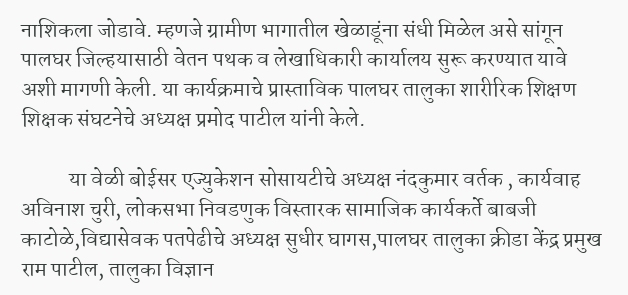नाशिकला जोडावे. म्हणजे ग्रामीण भागातील खेळाडूंना संधी मिळेल असे सांगून पालघर जिल्हयासाठी वेतन पथक व लेखाधिकारी कार्यालय सुरू करण्यात यावे अशी मागणी केली. या कार्यक्रमाचे प्रास्ताविक पालघर तालुका शारीरिक शिक्षण शिक्षक संघटनेचे अध्यक्ष प्रमोद पाटील यांनी केले.

           या वेळी बोईसर एज्युकेशन सोसायटीचे अध्यक्ष नंदकुमार वर्तक , कार्यवाह अविनाश चुरी, लोकसभा निवडणुक विस्तारक सामाजिक कार्यकर्ते बाबजी काटोळे,विद्यासेवक पतपेढीचे अध्यक्ष सुधीर घागस,पालघर तालुका क्रीडा केंद्र प्रमुख राम पाटील, तालुका विज्ञान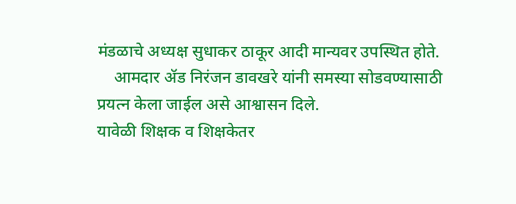मंडळाचे अध्यक्ष सुधाकर ठाकूर आदी मान्यवर उपस्थित होते.
    आमदार ॲड निरंजन डावखरे यांनी समस्या सोडवण्यासाठी प्रयत्न केला जाईल असे आश्वासन दिले.
यावेळी शिक्षक व शिक्षकेतर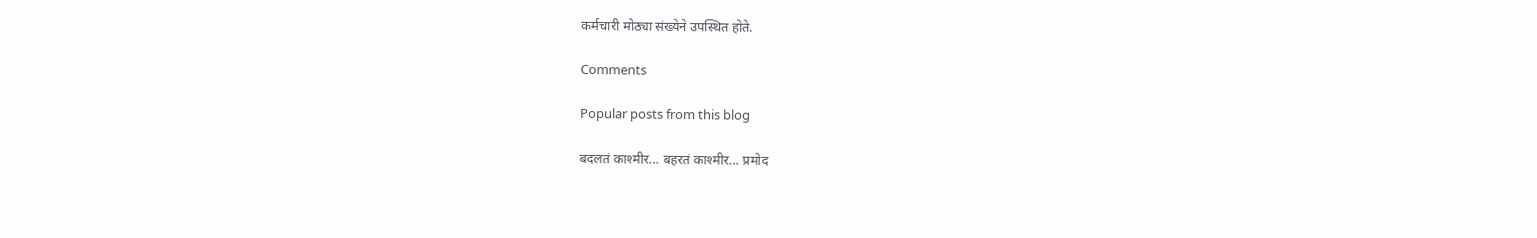कर्मचारी मोठ्या संख्येने उपस्थित होते.

Comments

Popular posts from this blog

बदलतं काश्मीर... बहरतं काश्मीर... प्रमोद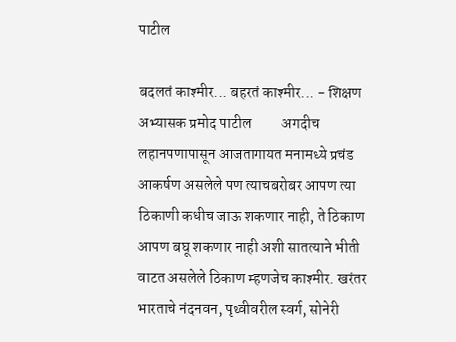पाटील

बदलतं काश्मीर... बहरतं काश्मीर... - शिक्षण अभ्यासक प्रमोद पाटील          अगदीच लहानपणापासून आजतागायत मनामध्ये प्रचंड आकर्षण असलेले पण त्याचबरोबर आपण त्या ठिकाणी कधीच जाऊ शकणार नाही, ते ठिकाण आपण बघू शकणार नाही अशी सातत्याने भीती वाटत असलेले ठिकाण म्हणजेच काश्मीर. खरंतर भारताचे नंदनवन, पृथ्वीवरील स्वर्ग, सोनेरी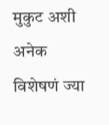मुकुट अशी अनेक विशेषणं ज्या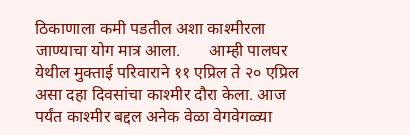ठिकाणाला कमी पडतील अशा काश्मीरला जाण्याचा योग मात्र आला.       आम्ही पालघर येथील मुक्ताई परिवाराने ११ एप्रिल ते २० एप्रिल असा दहा दिवसांचा काश्मीर दौरा केला. आज पर्यंत काश्मीर बद्दल अनेक वेळा वेगवेगळ्या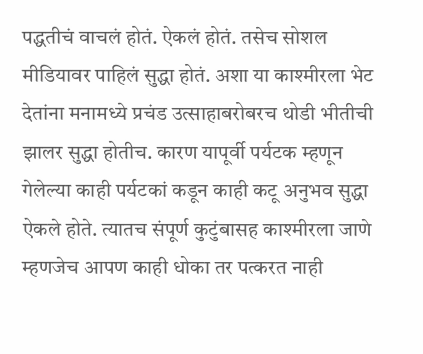पद्धतीचं वाचलं होतं. ऐकलं होतं. तसेच सोशल मीडियावर पाहिलं सुद्धा होतं. अशा या काश्मीरला भेट देतांना मनामध्ये प्रचंड उत्साहाबरोबरच थोडी भीतीची  झालर सुद्धा होतीच. कारण यापूर्वी पर्यटक म्हणून गेलेल्या काही पर्यटकां कडून काही कटू अनुभव सुद्धा ऐकले होते. त्यातच संपूर्ण कुटुंबासह काश्मीरला जाणे म्हणजेच आपण काही धोका तर पत्करत नाही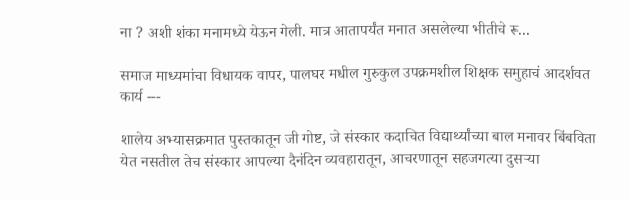ना ? अशी शंका मनामध्ये येऊन गेली. मात्र आतापर्यंत मनात असलेल्या भीतीचे रू...

समाज माध्यमांचा विधायक वापर, पालघर मधील गुरुकुल उपक्रमशील शिक्षक समुहाचं आदर्शवत कार्य ---

शालेय अभ्यासक्रमात पुस्तकातून जी गोष्ट, जे संस्कार कदाचित विद्यार्थ्यांच्या बाल मनावर बिंबविता येत नसतील तेच संस्कार आपल्या दैनंदिन व्यवहारातून, आचरणातून सहजगत्या दुसऱ्या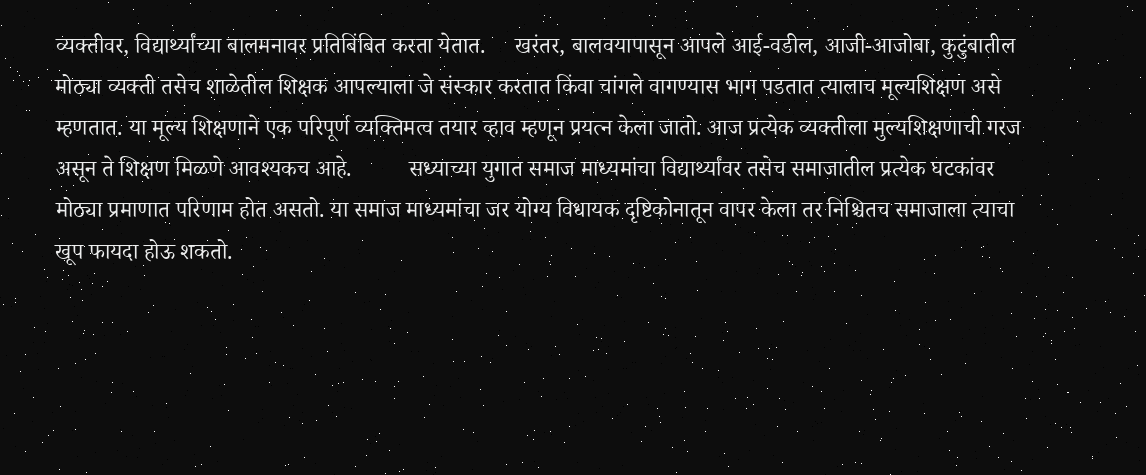व्यक्तीवर, विद्यार्थ्यांच्या बालमनावर प्रतिबिंबित करता येतात.     खरंतर, बालवयापासून आपले आई-वडील, आजी-आजोबा, कुटुंबातील मोठ्या व्यक्ती तसेच शाळेतील शिक्षक आपल्याला जे संस्कार करतात किंवा चांगले वागण्यास भाग पडतात त्यालाच मूल्यशिक्षण असे म्हणतात. या मूल्य शिक्षणाने एक परिपूर्ण व्यक्तिमत्व तयार व्हाव म्हणून प्रयत्न केला जातो. आज प्रत्येक व्यक्तीला मुल्यशिक्षणाची गरज असून ते शिक्षण मिळणे आवश्यकच आहे.          सध्याच्या युगात समाज माध्यमांचा विद्यार्थ्यांवर तसेच समाजातील प्रत्येक घटकांवर मोठ्या प्रमाणात परिणाम होत असतो. या समाज माध्यमांचा जर योग्य विधायक दृष्टिकोनातून वापर केला तर निश्चितच समाजाला त्याचा खूप फायदा होऊ शकतो.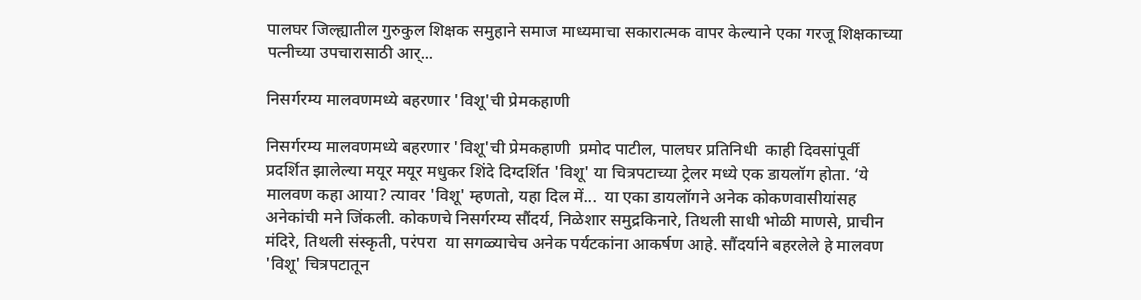पालघर जिल्ह्यातील गुरुकुल शिक्षक समुहाने समाज माध्यमाचा सकारात्मक वापर केल्याने एका गरजू शिक्षकाच्या पत्नीच्या उपचारासाठी आर्...

निसर्गरम्य मालवणमध्ये बहरणार 'विशू'ची प्रेमकहाणी

निसर्गरम्य मालवणमध्ये बहरणार 'विशू'ची प्रेमकहाणी  प्रमोद पाटील, पालघर प्रतिनिधी  काही दिवसांपूर्वी प्रदर्शित झालेल्या मयूर मयूर मधुकर शिंदे दिग्दर्शित 'विशू' या चित्रपटाच्या ट्रेलर मध्ये एक डायलॉग होता. ‘ये मालवण कहा आया? त्यावर 'विशू' म्हणतो, यहा दिल में...  या एका डायलॉगने अनेक कोकणवासीयांसह अनेकांची मने जिंकली. कोकणचे निसर्गरम्य सौंदर्य, निळेशार समुद्रकिनारे, तिथली साधी भोळी माणसे, प्राचीन मंदिरे, तिथली संस्कृती, परंपरा  या सगळ्याचेच अनेक पर्यटकांना आकर्षण आहे. सौंदर्याने बहरलेले हे मालवण 'विशू' चित्रपटातून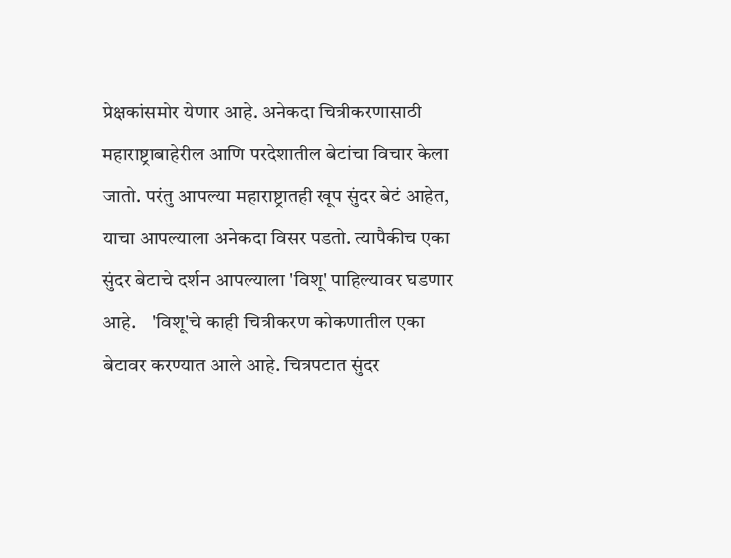प्रेक्षकांसमोर येणार आहे. अनेकदा चित्रीकरणासाठी महाराष्ट्राबाहेरील आणि परदेशातील बेटांचा विचार केला जातो. परंतु आपल्या महाराष्ट्रातही खूप सुंदर बेटं आहेत, याचा आपल्याला अनेकदा विसर पडतो. त्यापैकीच एका सुंदर बेटाचे दर्शन आपल्याला 'विशू' पाहिल्यावर घडणार आहे.    'विशू'चे काही चित्रीकरण कोकणातील एका बेटावर करण्यात आले आहे. चित्रपटात सुंदर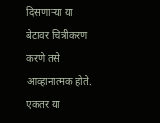दिसणाऱ्या या बेटावर चित्रीकरण करणे तसे आव्हानात्मक होते. एकतर या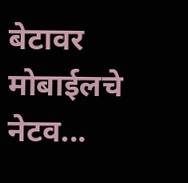बेटावर मोबाईलचे नेटव...